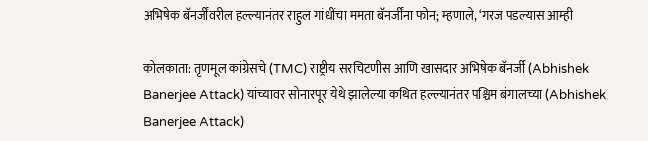अभिषेक बॅनर्जींवरील हल्ल्यानंतर राहुल गांधींचा ममता बॅनर्जींना फोन; म्हणाले, ‘गरज पडल्यास आम्ही

कोलकाता: तृणमूल कांग्रेसचे (TMC) राष्ट्रीय सरचिटणीस आणि खासदार अभिषेक बॅनर्जी (Abhishek Banerjee Attack) यांच्यावर सोनारपूर येथे झालेल्या कथित हल्ल्यानंतर पश्चिम बंगालच्या (Abhishek Banerjee Attack)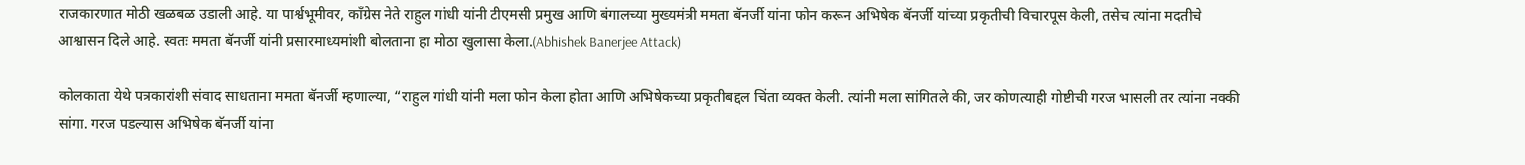राजकारणात मोठी खळबळ उडाली आहे. या पार्श्वभूमीवर, काँग्रेस नेते राहुल गांधी यांनी टीएमसी प्रमुख आणि बंगालच्या मुख्यमंत्री ममता बॅनर्जी यांना फोन करून अभिषेक बॅनर्जी यांच्या प्रकृतीची विचारपूस केली, तसेच त्यांना मदतीचे आश्वासन दिले आहे. स्वतः ममता बॅनर्जी यांनी प्रसारमाध्यमांशी बोलताना हा मोठा खुलासा केला.(Abhishek Banerjee Attack)

कोलकाता येथे पत्रकारांशी संवाद साधताना ममता बॅनर्जी म्हणाल्या, “राहुल गांधी यांनी मला फोन केला होता आणि अभिषेकच्या प्रकृतीबद्दल चिंता व्यक्त केली. त्यांनी मला सांगितले की, जर कोणत्याही गोष्टीची गरज भासली तर त्यांना नक्की सांगा. गरज पडल्यास अभिषेक बॅनर्जी यांना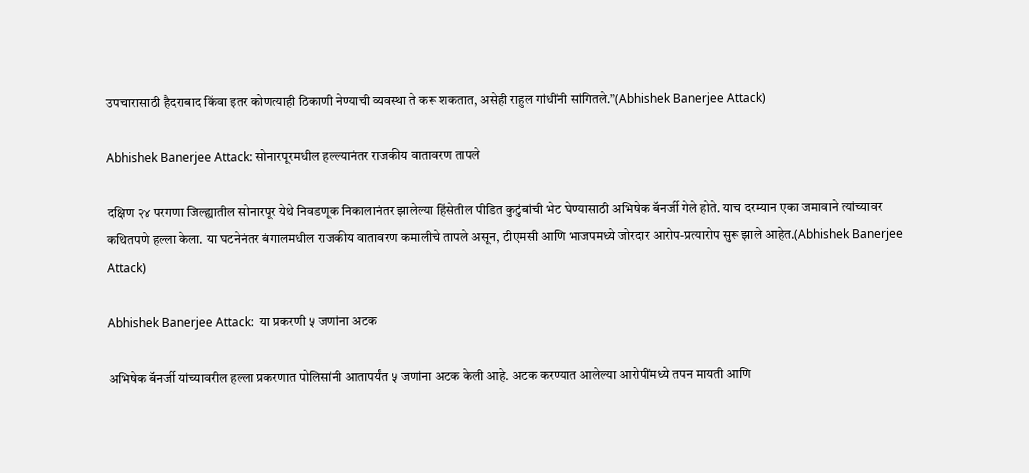उपचारासाठी हैदराबाद किंवा इतर कोणत्याही ठिकाणी नेण्याची व्यवस्था ते करू शकतात, असेही राहुल गांधींनी सांगितले.”(Abhishek Banerjee Attack)

Abhishek Banerjee Attack: सोनारपूरमधील हल्ल्यानंतर राजकीय वातावरण तापले

दक्षिण २४ परगणा जिल्ह्यातील सोनारपूर येथे निवडणूक निकालानंतर झालेल्या हिंसेतील पीडित कुटुंबांची भेट घेण्यासाठी अभिषेक बॅनर्जी गेले होते. याच दरम्यान एका जमावाने त्यांच्यावर कथितपणे हल्ला केला. या घटनेनंतर बंगालमधील राजकीय वातावरण कमालीचे तापले असून, टीएमसी आणि भाजपमध्ये जोरदार आरोप-प्रत्यारोप सुरू झाले आहेत.(Abhishek Banerjee Attack)

Abhishek Banerjee Attack:  या प्रकरणी ५ जणांना अटक

अभिषेक बॅनर्जी यांच्यावरील हल्ला प्रकरणात पोलिसांनी आतापर्यंत ५ जणांना अटक केली आहे. अटक करण्यात आलेल्या आरोपींमध्ये तपन मायती आणि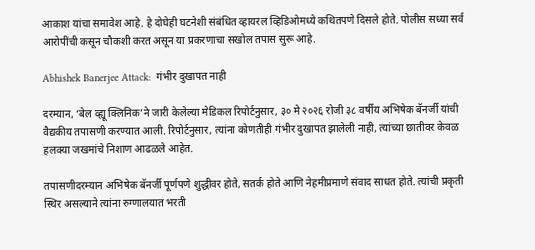आकाश यांचा समावेश आहे. हे दोघेही घटनेशी संबंधित व्हायरल व्हिडिओमध्ये कथितपणे दिसले होते. पोलीस सध्या सर्व आरोपींची कसून चौकशी करत असून या प्रकरणाचा सखोल तपास सुरू आहे.

Abhishek Banerjee Attack:  गंभीर दुखापत नाही

दरम्यान, ‘बेल व्ह्यू क्लिनिक’ने जारी केलेल्या मेडिकल रिपोर्टनुसार, ३० मे २०२६ रोजी ३८ वर्षीय अभिषेक बॅनर्जी यांची वैद्यकीय तपासणी करण्यात आली. रिपोर्टनुसार, त्यांना कोणतीही गंभीर दुखापत झालेली नाही, त्यांच्या छातीवर केवळ हलक्या जखमांचे निशाण आढळले आहेत.

तपासणीदरम्यान अभिषेक बॅनर्जी पूर्णपणे शुद्धीवर होते, सतर्क होते आणि नेहमीप्रमाणे संवाद साधत होते. त्यांची प्रकृती स्थिर असल्याने त्यांना रुग्णालयात भरती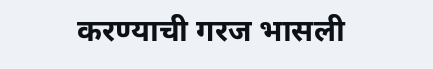करण्याची गरज भासली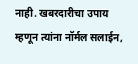नाही. खबरदारीचा उपाय म्हणून त्यांना नॉर्मल सलाईन,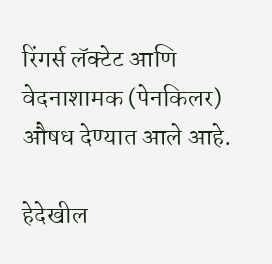रिंगर्स लॅक्टेट आणि वेदनाशामक (पेनकिलर) औषध देण्यात आले आहे.

हेदेखील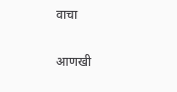वाचा

आणखी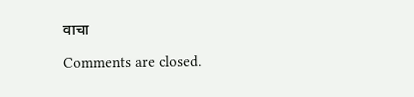वाचा

Comments are closed.